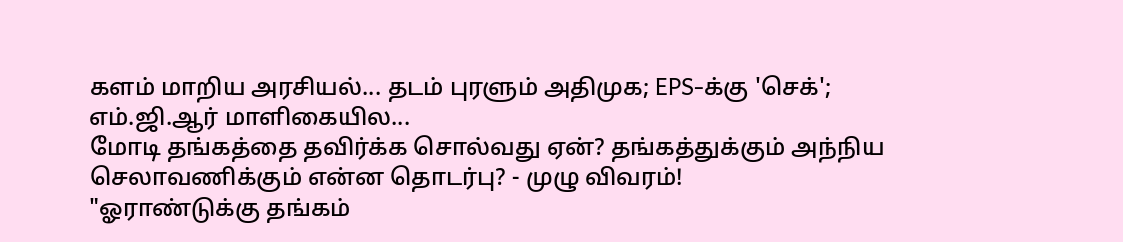களம் மாறிய அரசியல்... தடம் புரளும் அதிமுக; EPS-க்கு 'செக்'; எம்.ஜி.ஆர் மாளிகையில...
மோடி தங்கத்தை தவிர்க்க சொல்வது ஏன்? தங்கத்துக்கும் அந்நிய செலாவணிக்கும் என்ன தொடர்பு? - முழு விவரம்!
"ஓராண்டுக்கு தங்கம்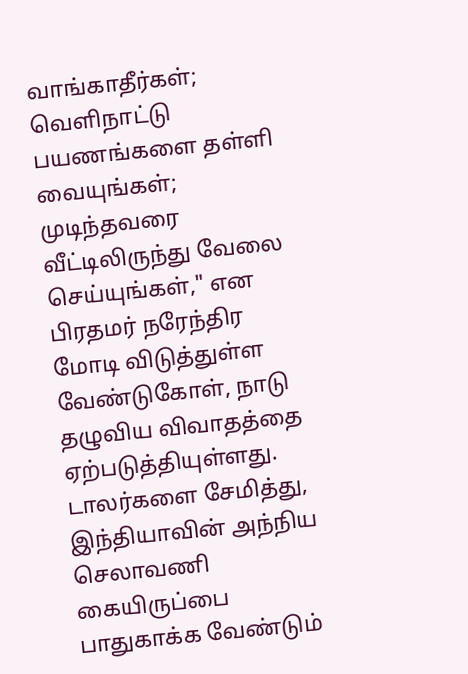வாங்காதீர்கள்; வெளிநாட்டு பயணங்களை தள்ளி வையுங்கள்; முடிந்தவரை வீட்டிலிருந்து வேலை செய்யுங்கள்," என பிரதமர் நரேந்திர மோடி விடுத்துள்ள வேண்டுகோள், நாடு தழுவிய விவாதத்தை ஏற்படுத்தியுள்ளது.
டாலர்களை சேமித்து, இந்தியாவின் அந்நிய செலாவணி கையிருப்பை பாதுகாக்க வேண்டும்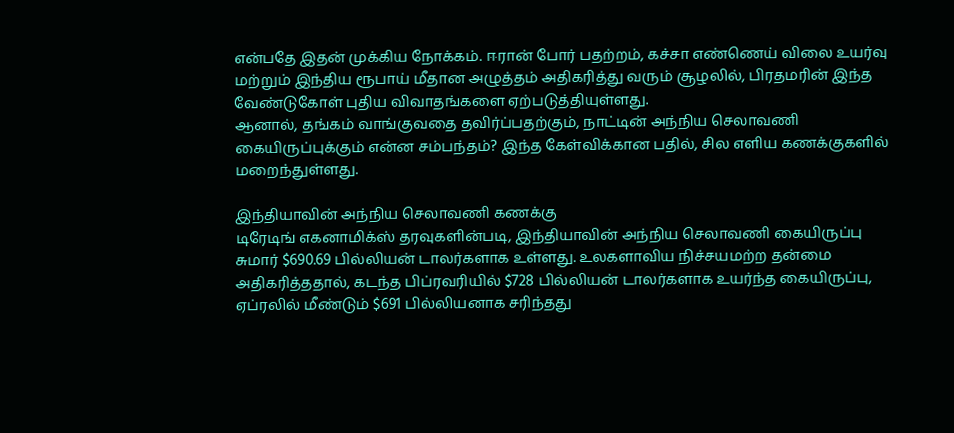என்பதே இதன் முக்கிய நோக்கம். ஈரான் போர் பதற்றம், கச்சா எண்ணெய் விலை உயர்வு மற்றும் இந்திய ரூபாய் மீதான அழுத்தம் அதிகரித்து வரும் சூழலில், பிரதமரின் இந்த வேண்டுகோள் புதிய விவாதங்களை ஏற்படுத்தியுள்ளது.
ஆனால், தங்கம் வாங்குவதை தவிர்ப்பதற்கும், நாட்டின் அந்நிய செலாவணி கையிருப்புக்கும் என்ன சம்பந்தம்? இந்த கேள்விக்கான பதில், சில எளிய கணக்குகளில் மறைந்துள்ளது.

இந்தியாவின் அந்நிய செலாவணி கணக்கு
டிரேடிங் எகனாமிக்ஸ் தரவுகளின்படி, இந்தியாவின் அந்நிய செலாவணி கையிருப்பு சுமார் $690.69 பில்லியன் டாலர்களாக உள்ளது. உலகளாவிய நிச்சயமற்ற தன்மை அதிகரித்ததால், கடந்த பிப்ரவரியில் $728 பில்லியன் டாலர்களாக உயர்ந்த கையிருப்பு, ஏப்ரலில் மீண்டும் $691 பில்லியனாக சரிந்தது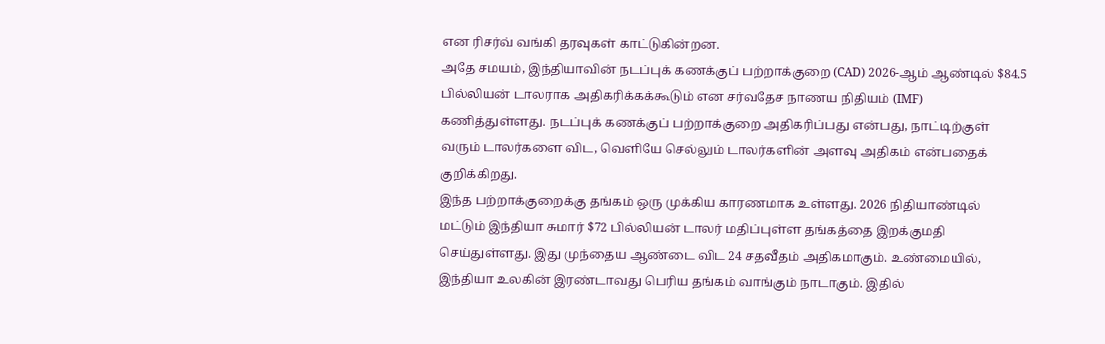என ரிசர்வ் வங்கி தரவுகள் காட்டுகின்றன.
அதே சமயம், இந்தியாவின் நடப்புக் கணக்குப் பற்றாக்குறை (CAD) 2026-ஆம் ஆண்டில் $84.5 பில்லியன் டாலராக அதிகரிக்கக்கூடும் என சர்வதேச நாணய நிதியம் (IMF) கணித்துள்ளது. நடப்புக் கணக்குப் பற்றாக்குறை அதிகரிப்பது என்பது, நாட்டிற்குள் வரும் டாலர்களை விட, வெளியே செல்லும் டாலர்களின் அளவு அதிகம் என்பதைக் குறிக்கிறது.
இந்த பற்றாக்குறைக்கு தங்கம் ஒரு முக்கிய காரணமாக உள்ளது. 2026 நிதியாண்டில் மட்டும் இந்தியா சுமார் $72 பில்லியன் டாலர் மதிப்புள்ள தங்கத்தை இறக்குமதி செய்துள்ளது. இது முந்தைய ஆண்டை விட 24 சதவீதம் அதிகமாகும். உண்மையில், இந்தியா உலகின் இரண்டாவது பெரிய தங்கம் வாங்கும் நாடாகும். இதில்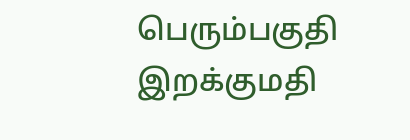பெரும்பகுதி இறக்குமதி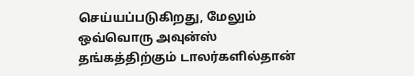செய்யப்படுகிறது, மேலும் ஒவ்வொரு அவுன்ஸ் தங்கத்திற்கும் டாலர்களில்தான்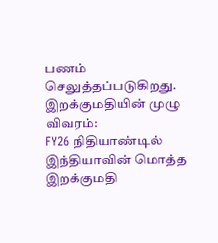பணம் செலுத்தப்படுகிறது.
இறக்குமதியின் முழு விவரம்:
FY26 நிதியாண்டில் இந்தியாவின் மொத்த இறக்குமதி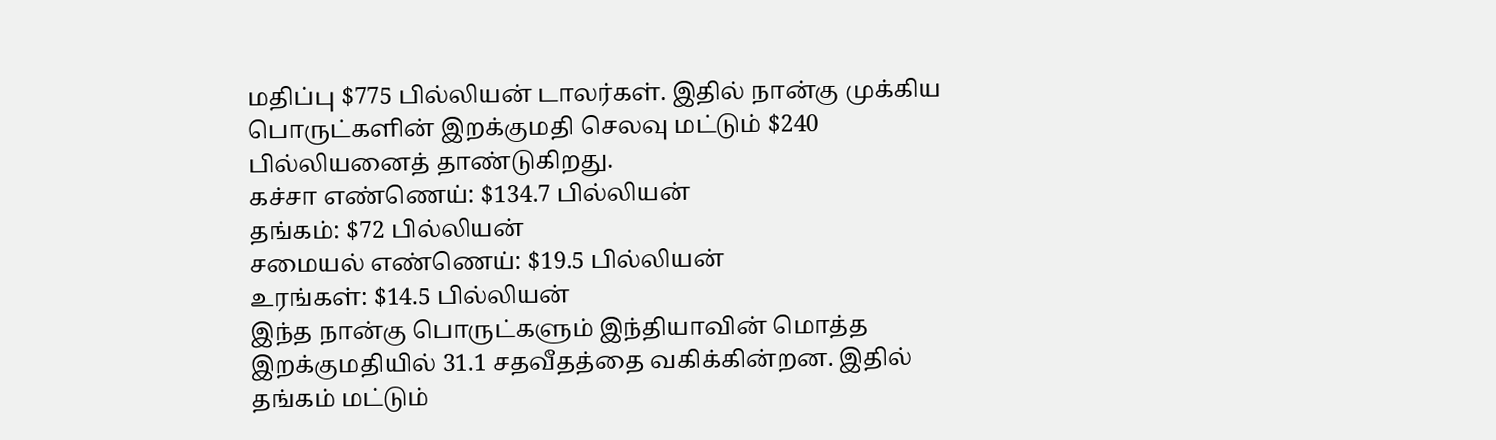மதிப்பு $775 பில்லியன் டாலர்கள். இதில் நான்கு முக்கிய பொருட்களின் இறக்குமதி செலவு மட்டும் $240 பில்லியனைத் தாண்டுகிறது.
கச்சா எண்ணெய்: $134.7 பில்லியன்
தங்கம்: $72 பில்லியன்
சமையல் எண்ணெய்: $19.5 பில்லியன்
உரங்கள்: $14.5 பில்லியன்
இந்த நான்கு பொருட்களும் இந்தியாவின் மொத்த இறக்குமதியில் 31.1 சதவீதத்தை வகிக்கின்றன. இதில் தங்கம் மட்டும்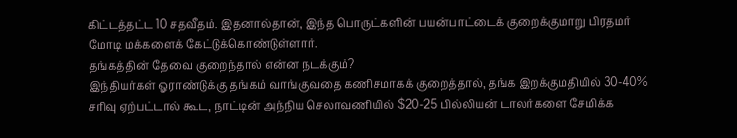கிட்டத்தட்ட 10 சதவீதம். இதனால்தான், இந்த பொருட்களின் பயன்பாட்டைக் குறைக்குமாறு பிரதமர் மோடி மக்களைக் கேட்டுக்கொண்டுள்ளார்.
தங்கத்தின் தேவை குறைந்தால் என்ன நடக்கும்?
இந்தியர்கள் ஓராண்டுக்கு தங்கம் வாங்குவதை கணிசமாகக் குறைத்தால், தங்க இறக்குமதியில் 30-40% சரிவு ஏற்பட்டால் கூட, நாட்டின் அந்நிய செலாவணியில் $20-25 பில்லியன் டாலர்களை சேமிக்க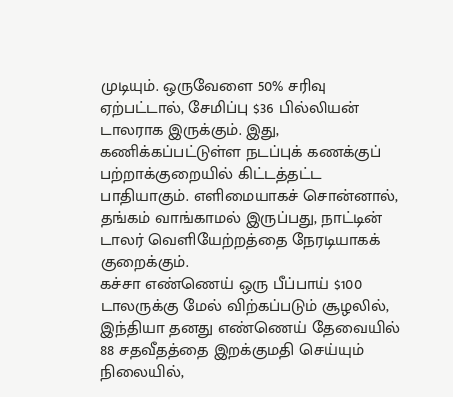முடியும். ஒருவேளை 50% சரிவு ஏற்பட்டால், சேமிப்பு $36 பில்லியன் டாலராக இருக்கும். இது, கணிக்கப்பட்டுள்ள நடப்புக் கணக்குப் பற்றாக்குறையில் கிட்டத்தட்ட பாதியாகும். எளிமையாகச் சொன்னால், தங்கம் வாங்காமல் இருப்பது, நாட்டின் டாலர் வெளியேற்றத்தை நேரடியாகக் குறைக்கும்.
கச்சா எண்ணெய் ஒரு பீப்பாய் $100 டாலருக்கு மேல் விற்கப்படும் சூழலில், இந்தியா தனது எண்ணெய் தேவையில் 88 சதவீதத்தை இறக்குமதி செய்யும் நிலையில்,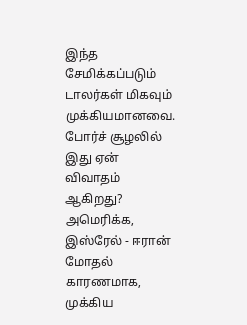இந்த சேமிக்கப்படும் டாலர்கள் மிகவும் முக்கியமானவை.
போர்ச் சூழலில் இது ஏன் விவாதம் ஆகிறது?
அமெரிக்க, இஸ்ரேல் - ஈரான் மோதல் காரணமாக, முக்கிய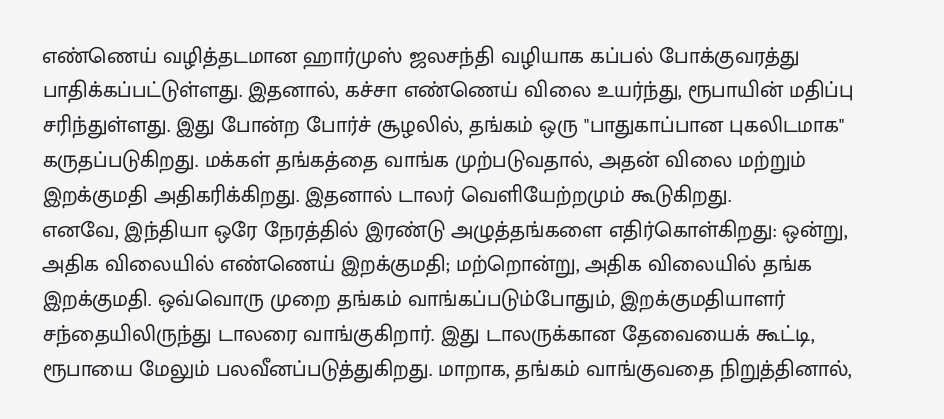எண்ணெய் வழித்தடமான ஹார்முஸ் ஜலசந்தி வழியாக கப்பல் போக்குவரத்து பாதிக்கப்பட்டுள்ளது. இதனால், கச்சா எண்ணெய் விலை உயர்ந்து, ரூபாயின் மதிப்பு சரிந்துள்ளது. இது போன்ற போர்ச் சூழலில், தங்கம் ஒரு "பாதுகாப்பான புகலிடமாக" கருதப்படுகிறது. மக்கள் தங்கத்தை வாங்க முற்படுவதால், அதன் விலை மற்றும் இறக்குமதி அதிகரிக்கிறது. இதனால் டாலர் வெளியேற்றமும் கூடுகிறது.
எனவே, இந்தியா ஒரே நேரத்தில் இரண்டு அழுத்தங்களை எதிர்கொள்கிறது: ஒன்று, அதிக விலையில் எண்ணெய் இறக்குமதி; மற்றொன்று, அதிக விலையில் தங்க இறக்குமதி. ஒவ்வொரு முறை தங்கம் வாங்கப்படும்போதும், இறக்குமதியாளர் சந்தையிலிருந்து டாலரை வாங்குகிறார். இது டாலருக்கான தேவையைக் கூட்டி, ரூபாயை மேலும் பலவீனப்படுத்துகிறது. மாறாக, தங்கம் வாங்குவதை நிறுத்தினால்,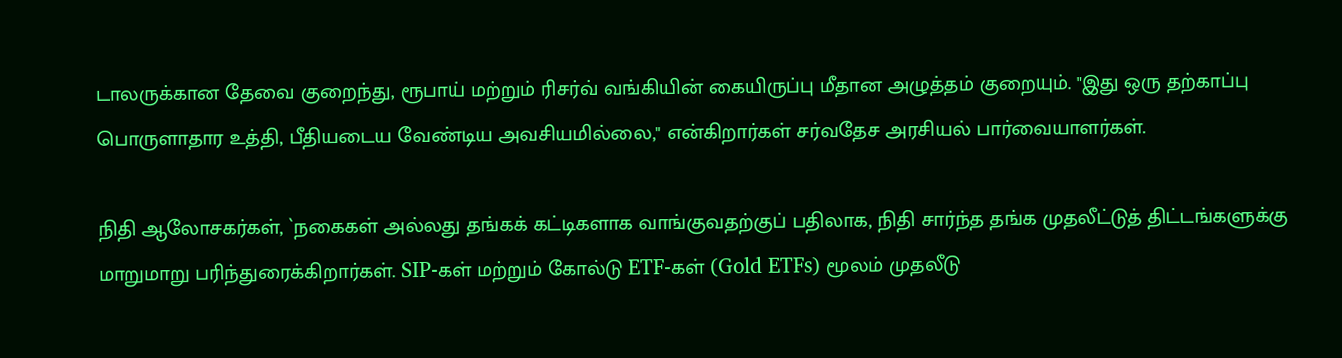டாலருக்கான தேவை குறைந்து, ரூபாய் மற்றும் ரிசர்வ் வங்கியின் கையிருப்பு மீதான அழுத்தம் குறையும். "இது ஒரு தற்காப்பு பொருளாதார உத்தி, பீதியடைய வேண்டிய அவசியமில்லை," என்கிறார்கள் சர்வதேச அரசியல் பார்வையாளர்கள்.

நிதி ஆலோசகர்கள், `நகைகள் அல்லது தங்கக் கட்டிகளாக வாங்குவதற்குப் பதிலாக, நிதி சார்ந்த தங்க முதலீட்டுத் திட்டங்களுக்கு மாறுமாறு பரிந்துரைக்கிறார்கள். SIP-கள் மற்றும் கோல்டு ETF-கள் (Gold ETFs) மூலம் முதலீடு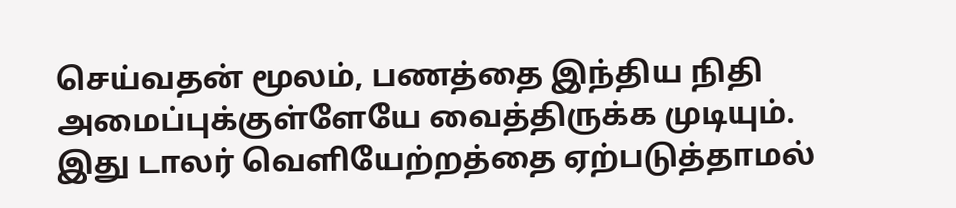செய்வதன் மூலம், பணத்தை இந்திய நிதி அமைப்புக்குள்ளேயே வைத்திருக்க முடியும். இது டாலர் வெளியேற்றத்தை ஏற்படுத்தாமல்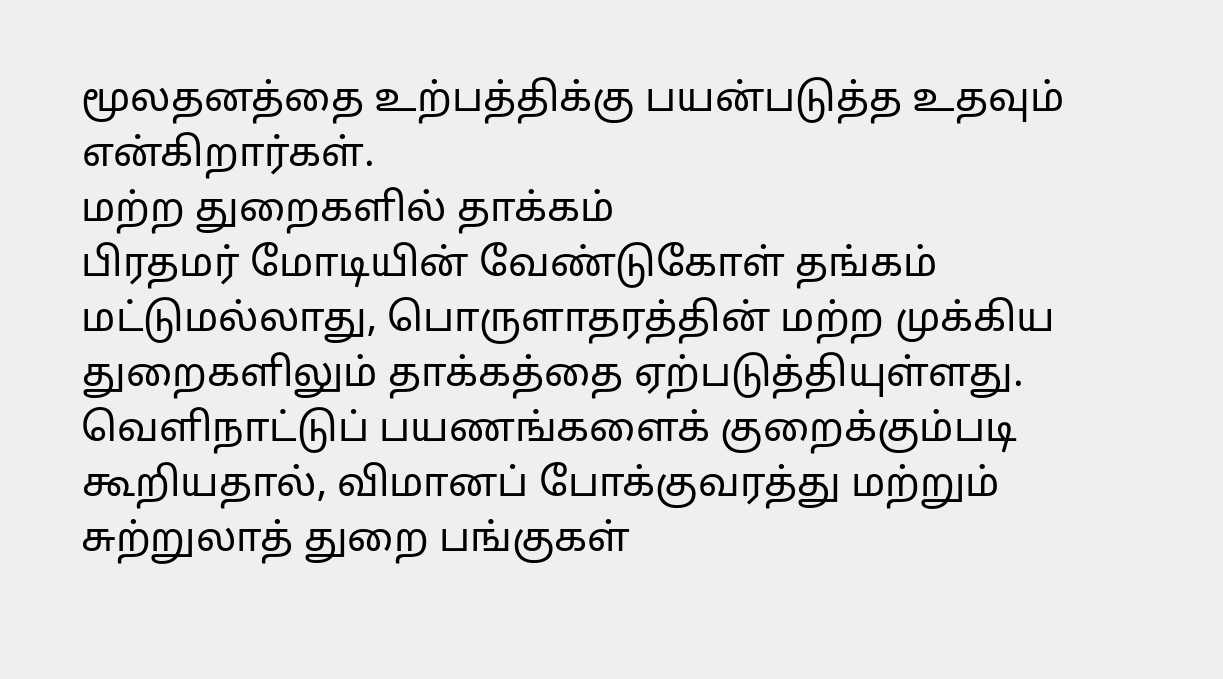மூலதனத்தை உற்பத்திக்கு பயன்படுத்த உதவும் என்கிறார்கள்.
மற்ற துறைகளில் தாக்கம்
பிரதமர் மோடியின் வேண்டுகோள் தங்கம் மட்டுமல்லாது, பொருளாதரத்தின் மற்ற முக்கிய துறைகளிலும் தாக்கத்தை ஏற்படுத்தியுள்ளது. வெளிநாட்டுப் பயணங்களைக் குறைக்கும்படி கூறியதால், விமானப் போக்குவரத்து மற்றும் சுற்றுலாத் துறை பங்குகள்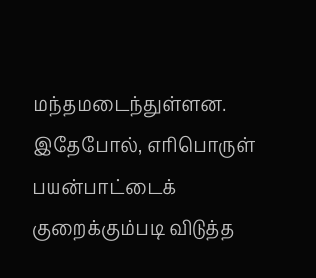மந்தமடைந்துள்ளன. இதேபோல், எரிபொருள் பயன்பாட்டைக் குறைக்கும்படி விடுத்த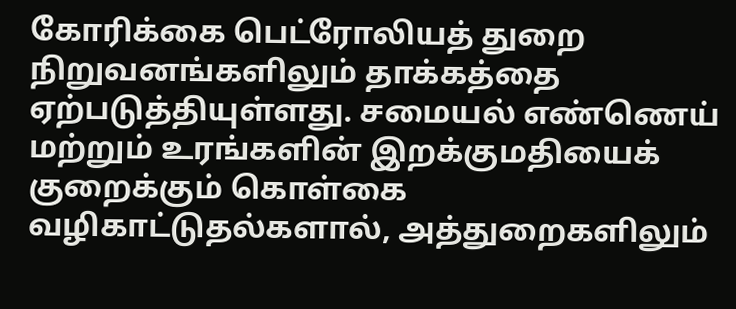கோரிக்கை பெட்ரோலியத் துறை நிறுவனங்களிலும் தாக்கத்தை ஏற்படுத்தியுள்ளது. சமையல் எண்ணெய் மற்றும் உரங்களின் இறக்குமதியைக் குறைக்கும் கொள்கை வழிகாட்டுதல்களால், அத்துறைகளிலும்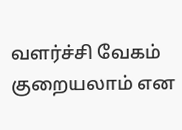வளர்ச்சி வேகம் குறையலாம் என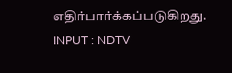எதிர்பார்க்கப்படுகிறது.
INPUT : NDTV